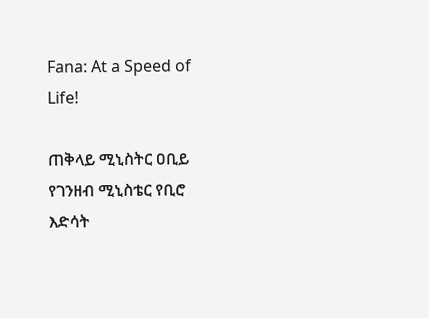Fana: At a Speed of Life!

ጠቅላይ ሚኒስትር ዐቢይ የገንዘብ ሚኒስቴር የቢሮ እድሳት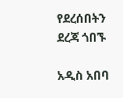የደረሰበትን ደረጃ ጎበኙ

አዲስ አበባ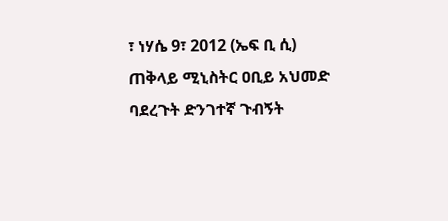፣ ነሃሴ 9፣ 2012 (ኤፍ ቢ ሲ) ጠቅላይ ሚኒስትር ዐቢይ አህመድ ባደረጉት ድንገተኛ ጉብኝት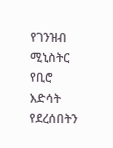የገንዝብ ሚኒስትር የቢሮ እድሳት የደረሰበትን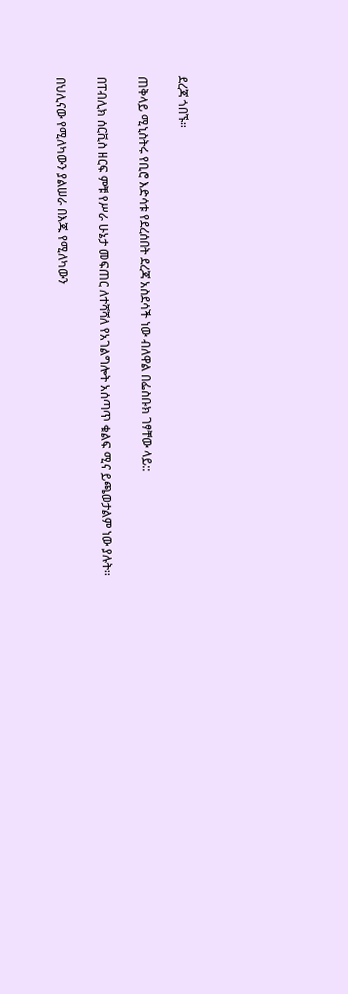ደረጃ ጎበኙ።

ጠቅላይ ሚኒስትሩ የቢሮ እድሳቱ የደረሰበት ደረጃ አስደሳች ነው ብለዋል በፌስቡክ ገፃቸው ላይ::

በፐብሊክ ሰርቪስ ዘርፍ ምቹ የሥራ ሁኔታ መፍጠር ለተሻሻለ የአገልግሎት አሰጣጥ ቁልፍ ሚና ይጫወታልም ነው ያሉት፡፡

በህሊናው የሚለካውን ያልሠራ በእጁ የሚለካውን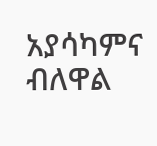አያሳካምና ብለዋል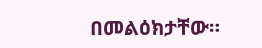በመልዕክታቸው።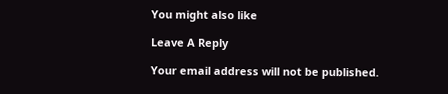You might also like

Leave A Reply

Your email address will not be published.